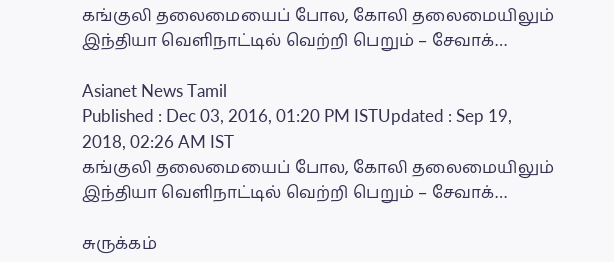கங்குலி தலைமையைப் போல, கோலி தலைமையிலும் இந்தியா வெளிநாட்டில் வெற்றி பெறும் – சேவாக்…

Asianet News Tamil
Published : Dec 03, 2016, 01:20 PM ISTUpdated : Sep 19, 2018, 02:26 AM IST
கங்குலி தலைமையைப் போல, கோலி தலைமையிலும் இந்தியா வெளிநாட்டில் வெற்றி பெறும் – சேவாக்…

சுருக்கம்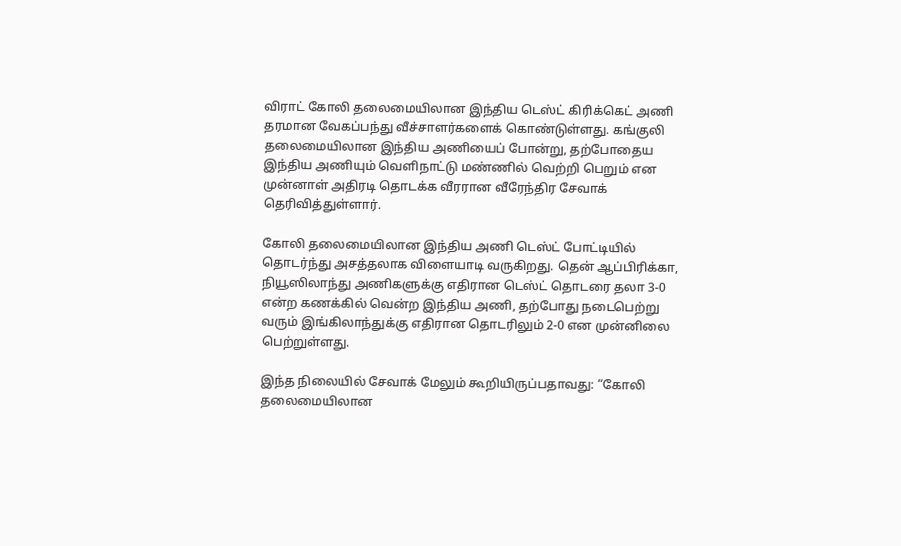விராட் கோலி தலைமையிலான இந்திய டெஸ்ட் கிரிக்கெட் அணி தரமான வேகப்பந்து வீச்சாளர்களைக் கொண்டுள்ளது. கங்குலி தலைமையிலான இந்திய அணியைப் போன்று, தற்போதைய இந்திய அணியும் வெளிநாட்டு மண்ணில் வெற்றி பெறும் என முன்னாள் அதிரடி தொடக்க வீரரான வீரேந்திர சேவாக் தெரிவித்துள்ளார்.

கோலி தலைமையிலான இந்திய அணி டெஸ்ட் போட்டியில் தொடர்ந்து அசத்தலாக விளையாடி வருகிறது. தென் ஆப்பிரிக்கா, நியூஸிலாந்து அணிகளுக்கு எதிரான டெஸ்ட் தொடரை தலா 3-0 என்ற கணக்கில் வென்ற இந்திய அணி, தற்போது நடைபெற்று வரும் இங்கிலாந்துக்கு எதிரான தொடரிலும் 2-0 என முன்னிலை பெற்றுள்ளது.

இந்த நிலையில் சேவாக் மேலும் கூறியிருப்பதாவது: “கோலி தலைமையிலான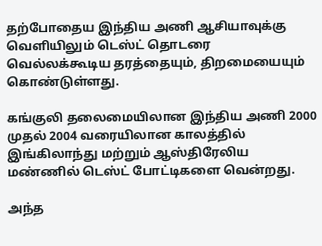தற்போதைய இந்திய அணி ஆசியாவுக்கு வெளியிலும் டெஸ்ட் தொடரை வெல்லக்கூடிய தரத்தையும், திறமையையும் கொண்டுள்ளது.

கங்குலி தலைமையிலான இந்திய அணி 2000 முதல் 2004 வரையிலான காலத்தில் இங்கிலாந்து மற்றும் ஆஸ்திரேலிய மண்ணில் டெஸ்ட் போட்டிகளை வென்றது.

அந்த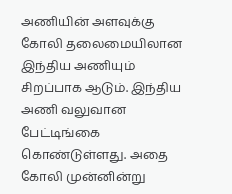அணியின் அளவுக்கு கோலி தலைமையிலான இந்திய அணியும் சிறப்பாக ஆடும். இந்திய அணி வலுவான பேட்டிங்கை கொண்டுள்ளது. அதை கோலி முன்னின்று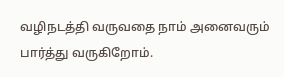வழிநடத்தி வருவதை நாம் அனைவரும் பார்த்து வருகிறோம்.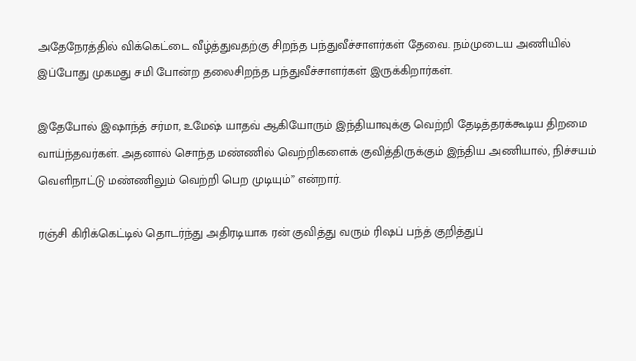அதேநேரத்தில் விக்கெட்டை வீழ்த்துவதற்கு சிறந்த பந்துவீச்சாளர்கள் தேவை. நம்முடைய அணியில் இப்போது முகமது சமி போன்ற தலைசிறந்த பந்துவீச்சாளர்கள் இருக்கிறார்கள்.

இதேபோல் இஷாந்த் சர்மா, உமேஷ் யாதவ் ஆகியோரும் இந்தியாவுக்கு வெற்றி தேடித்தரக்கூடிய திறமை வாய்ந்தவர்கள். அதனால் சொந்த மண்ணில் வெற்றிகளைக் குவித்திருக்கும் இந்திய அணியால், நிச்சயம் வெளிநாட்டு மண்ணிலும் வெற்றி பெற முடியும்” என்றார்.

ரஞ்சி கிரிக்கெட்டில் தொடர்ந்து அதிரடியாக ரன் குவித்து வரும் ரிஷப் பந்த் குறித்துப்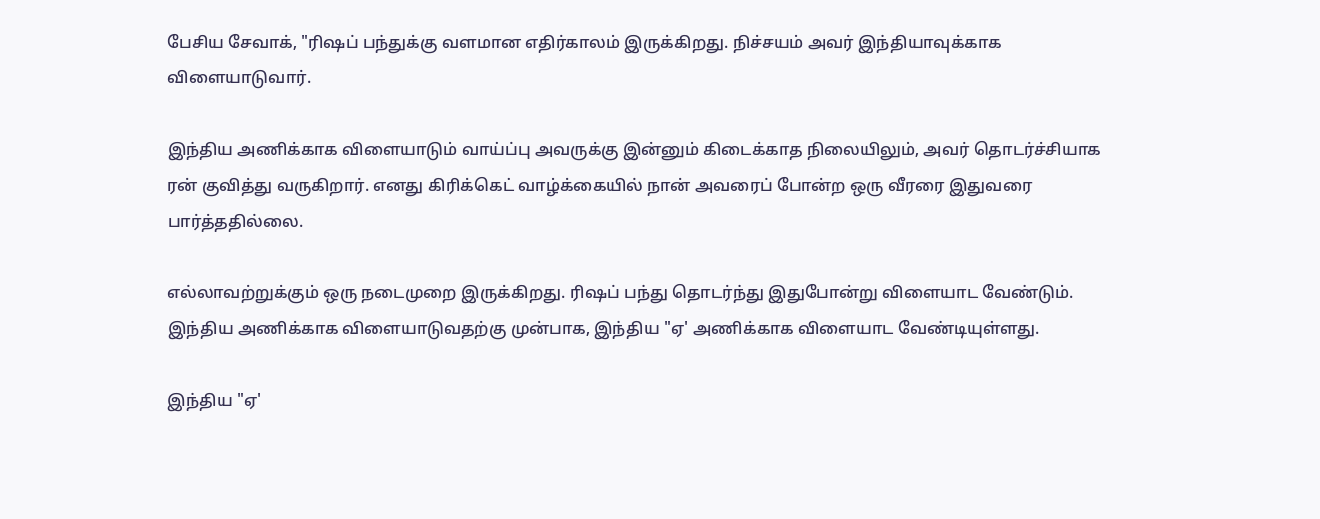பேசிய சேவாக், "ரிஷப் பந்துக்கு வளமான எதிர்காலம் இருக்கிறது. நிச்சயம் அவர் இந்தியாவுக்காக விளையாடுவார்.

இந்திய அணிக்காக விளையாடும் வாய்ப்பு அவருக்கு இன்னும் கிடைக்காத நிலையிலும், அவர் தொடர்ச்சியாக ரன் குவித்து வருகிறார். எனது கிரிக்கெட் வாழ்க்கையில் நான் அவரைப் போன்ற ஒரு வீரரை இதுவரை பார்த்ததில்லை.

எல்லாவற்றுக்கும் ஒரு நடைமுறை இருக்கிறது. ரிஷப் பந்து தொடர்ந்து இதுபோன்று விளையாட வேண்டும். இந்திய அணிக்காக விளையாடுவதற்கு முன்பாக, இந்திய "ஏ' அணிக்காக விளையாட வேண்டியுள்ளது.

இந்திய "ஏ'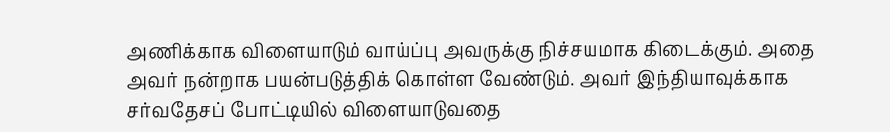அணிக்காக விளையாடும் வாய்ப்பு அவருக்கு நிச்சயமாக கிடைக்கும். அதை அவர் நன்றாக பயன்படுத்திக் கொள்ள வேண்டும். அவர் இந்தியாவுக்காக சர்வதேசப் போட்டியில் விளையாடுவதை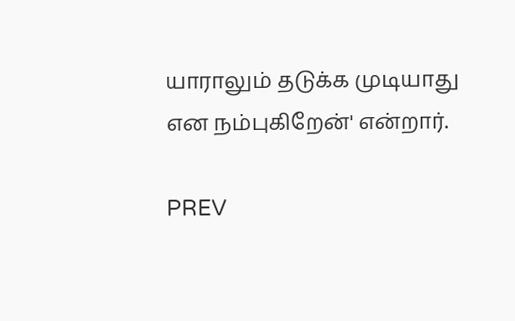யாராலும் தடுக்க முடியாது என நம்புகிறேன்' என்றார்.

PREV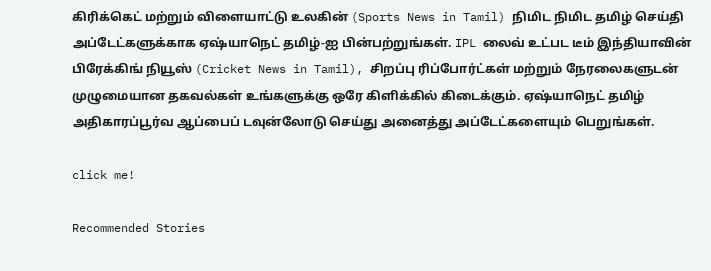கிரிக்கெட் மற்றும் விளையாட்டு உலகின் (Sports News in Tamil) நிமிட நிமிட தமிழ் செய்தி அப்டேட்களுக்காக ஏஷ்யாநெட் தமிழ்-ஐ பின்பற்றுங்கள். IPL லைவ் உட்பட டீம் இந்தியாவின் பிரேக்கிங் நியூஸ் (Cricket News in Tamil), சிறப்பு ரிப்போர்ட்கள் மற்றும் நேரலைகளுடன் முழுமையான தகவல்கள் உங்களுக்கு ஒரே கிளிக்கில் கிடைக்கும். ஏஷ்யாநெட் தமிழ் அதிகாரப்பூர்வ ஆப்பைப் டவுன்லோடு செய்து அனைத்து அப்டேட்களையும் பெறுங்கள்.

click me!

Recommended Stories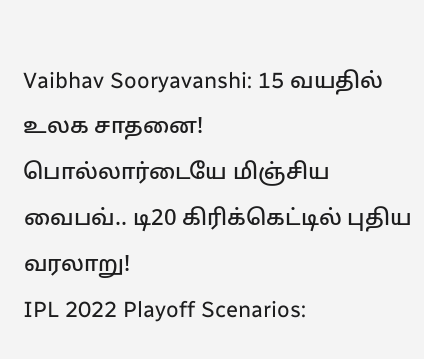Vaibhav Sooryavanshi: 15 வயதில் உலக சாதனை! பொல்லார்டையே மிஞ்சிய வைபவ்.. டி20 கிரிக்கெட்டில் புதிய வரலாறு!
IPL 2022 Playoff Scenarios: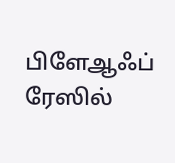பிளேஆஃப் ரேஸில்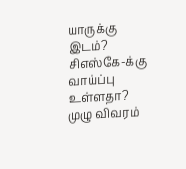யாருக்கு இடம்? சிஎஸ்கே-க்கு வாய்ப்பு உள்ளதா? முழு விவரம்